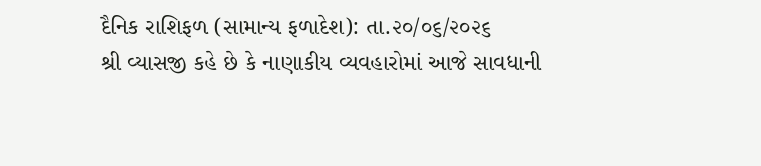દૈનિક રાશિફળ (સામાન્ય ફળાદેશ): તા.૨૦/૦૬/૨૦૨૬
શ્રી વ્યાસજી કહે છે કે નાણાકીય વ્યવહારોમાં આજે સાવધાની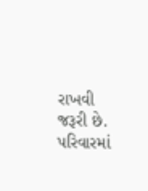રાખવી જરૂરી છે. પરિવારમાં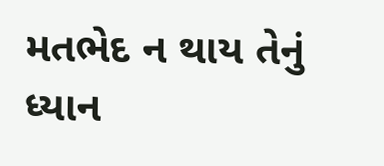મતભેદ ન થાય તેનું ધ્યાન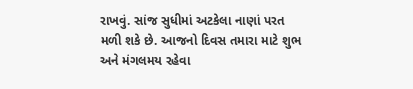રાખવું. સાંજ સુધીમાં અટકેલા નાણાં પરત મળી શકે છે. આજનો દિવસ તમારા માટે શુભ અને મંગલમય રહેવા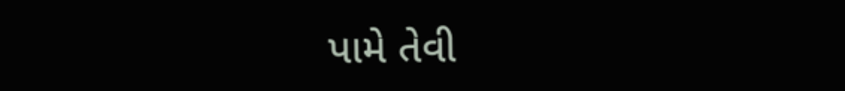પામે તેવી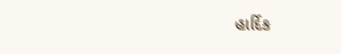હાર્દિક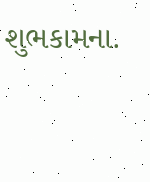શુભકામના.